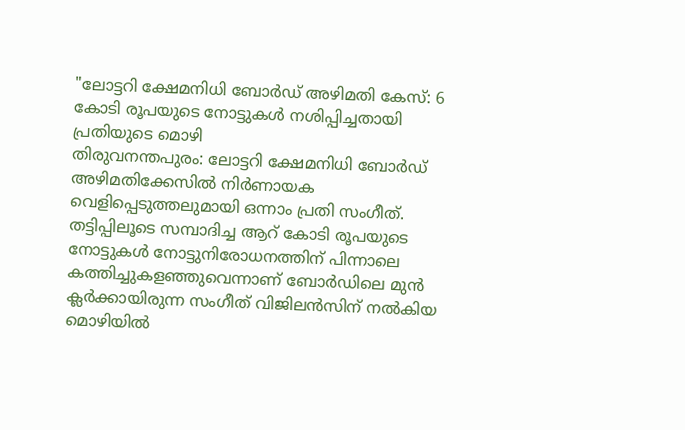"ലോട്ടറി ക്ഷേമനിധി ബോർഡ് അഴിമതി കേസ്: 6 കോടി രൂപയുടെ നോട്ടുകൾ നശിപ്പിച്ചതായി പ്രതിയുടെ മൊഴി
തിരുവനന്തപുരം: ലോട്ടറി ക്ഷേമനിധി ബോർഡ് അഴിമതിക്കേസിൽ നിർണായക വെളിപ്പെടുത്തലുമായി ഒന്നാം പ്രതി സംഗീത്. തട്ടിപ്പിലൂടെ സമ്പാദിച്ച ആറ് കോടി രൂപയുടെ നോട്ടുകൾ നോട്ടുനിരോധനത്തിന് പിന്നാലെ കത്തിച്ചുകളഞ്ഞുവെന്നാണ് ബോർഡിലെ മുൻ ക്ലർക്കായിരുന്ന സംഗീത് വിജിലൻസിന് നൽകിയ മൊഴിയിൽ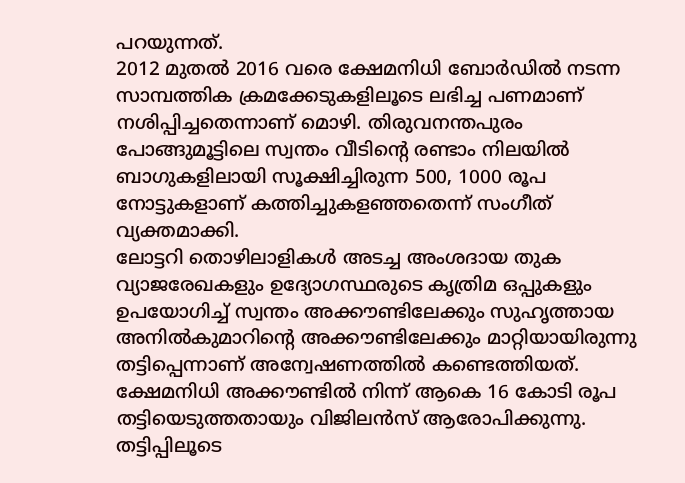പറയുന്നത്.
2012 മുതൽ 2016 വരെ ക്ഷേമനിധി ബോർഡിൽ നടന്ന സാമ്പത്തിക ക്രമക്കേടുകളിലൂടെ ലഭിച്ച പണമാണ് നശിപ്പിച്ചതെന്നാണ് മൊഴി. തിരുവനന്തപുരം പോങ്ങുമൂട്ടിലെ സ്വന്തം വീടിന്റെ രണ്ടാം നിലയിൽ ബാഗുകളിലായി സൂക്ഷിച്ചിരുന്ന 500, 1000 രൂപ നോട്ടുകളാണ് കത്തിച്ചുകളഞ്ഞതെന്ന് സംഗീത് വ്യക്തമാക്കി.
ലോട്ടറി തൊഴിലാളികൾ അടച്ച അംശദായ തുക വ്യാജരേഖകളും ഉദ്യോഗസ്ഥരുടെ കൃത്രിമ ഒപ്പുകളും ഉപയോഗിച്ച് സ്വന്തം അക്കൗണ്ടിലേക്കും സുഹൃത്തായ അനിൽകുമാറിന്റെ അക്കൗണ്ടിലേക്കും മാറ്റിയായിരുന്നു തട്ടിപ്പെന്നാണ് അന്വേഷണത്തിൽ കണ്ടെത്തിയത്. ക്ഷേമനിധി അക്കൗണ്ടിൽ നിന്ന് ആകെ 16 കോടി രൂപ തട്ടിയെടുത്തതായും വിജിലൻസ് ആരോപിക്കുന്നു.
തട്ടിപ്പിലൂടെ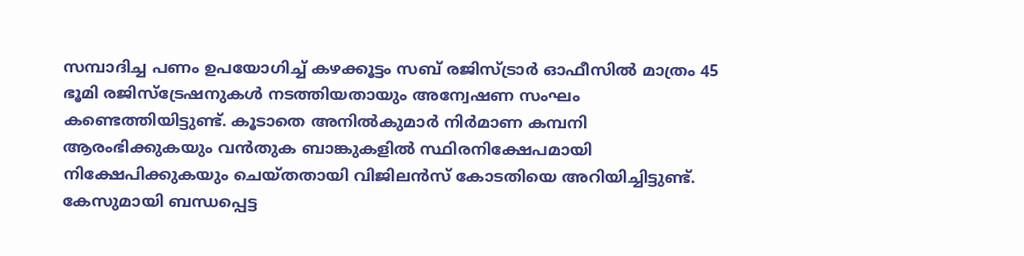സമ്പാദിച്ച പണം ഉപയോഗിച്ച് കഴക്കൂട്ടം സബ് രജിസ്ട്രാർ ഓഫീസിൽ മാത്രം 45 ഭൂമി രജിസ്ട്രേഷനുകൾ നടത്തിയതായും അന്വേഷണ സംഘം കണ്ടെത്തിയിട്ടുണ്ട്. കൂടാതെ അനിൽകുമാർ നിർമാണ കമ്പനി ആരംഭിക്കുകയും വൻതുക ബാങ്കുകളിൽ സ്ഥിരനിക്ഷേപമായി നിക്ഷേപിക്കുകയും ചെയ്തതായി വിജിലൻസ് കോടതിയെ അറിയിച്ചിട്ടുണ്ട്.
കേസുമായി ബന്ധപ്പെട്ട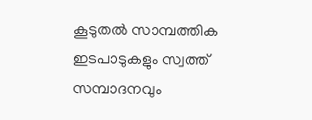കൂടുതൽ സാമ്പത്തിക ഇടപാടുകളും സ്വത്ത് സമ്പാദനവും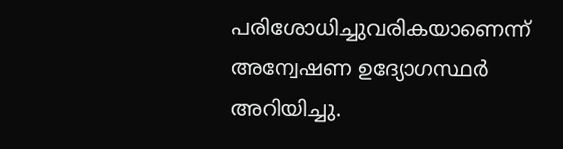പരിശോധിച്ചുവരികയാണെന്ന് അന്വേഷണ ഉദ്യോഗസ്ഥർ അറിയിച്ചു.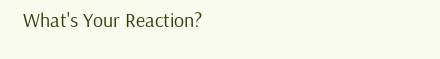What's Your Reaction?